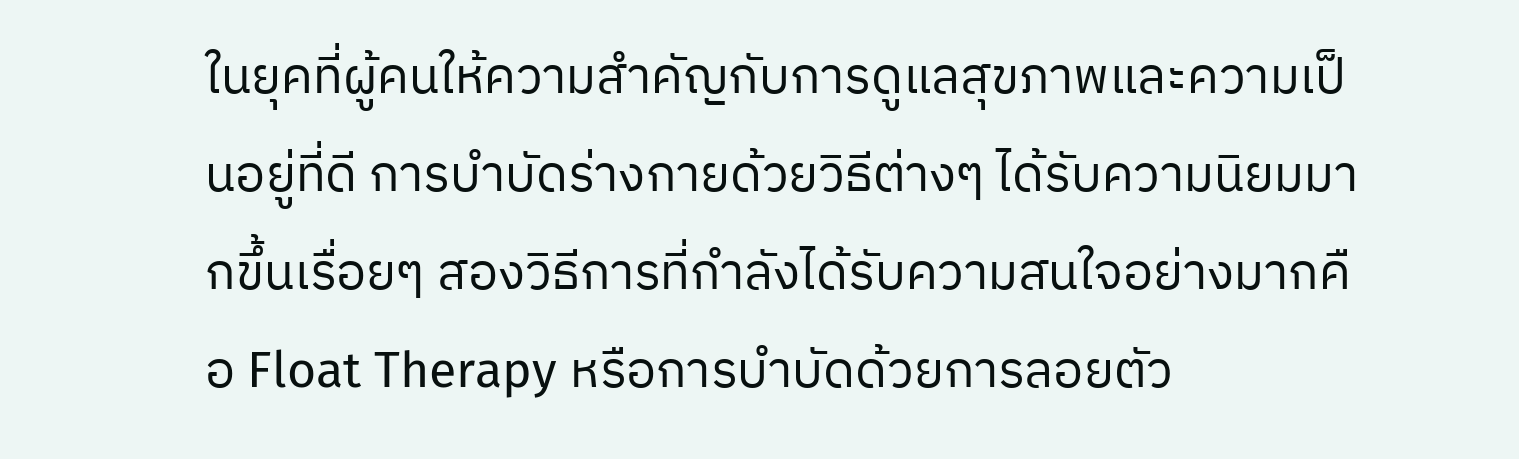ในยุคที่ผู้คนให้ความสำคัญกับการดูแลสุขภาพและความเป็นอยู่ที่ดี การบำบัดร่างกายด้วยวิธีต่างๆ ได้รับความนิยมมากขึ้นเรื่อยๆ สองวิธีการที่กำลังได้รับความสนใจอย่างมากคือ Float Therapy หรือการบำบัดด้วยการลอยตัว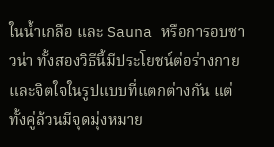ในน้ำเกลือ และ Sauna หรือการอบซาวน่า ทั้งสองวิธีนี้มีประโยชน์ต่อร่างกายและจิตใจในรูปแบบที่แตกต่างกัน แต่ทั้งคู่ล้วนมีจุดมุ่งหมาย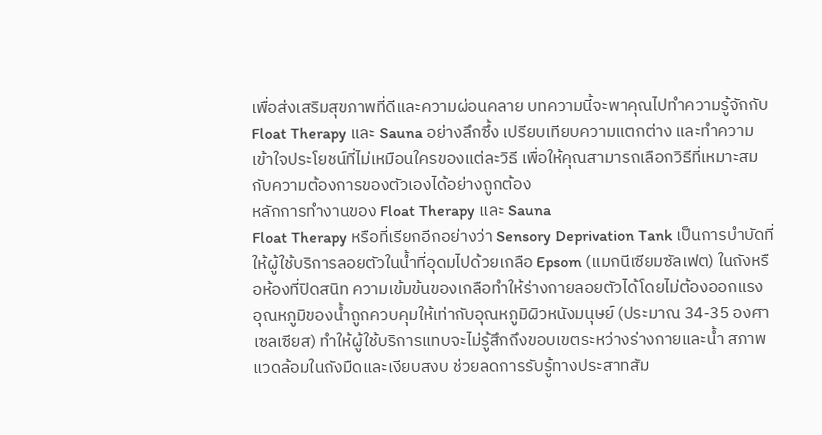เพื่อส่งเสริมสุขภาพที่ดีและความผ่อนคลาย บทความนี้จะพาคุณไปทำความรู้จักกับ Float Therapy และ Sauna อย่างลึกซึ้ง เปรียบเทียบความแตกต่าง และทำความเข้าใจประโยชน์ที่ไม่เหมือนใครของแต่ละวิธี เพื่อให้คุณสามารถเลือกวิธีที่เหมาะสมกับความต้องการของตัวเองได้อย่างถูกต้อง
หลักการทำงานของ Float Therapy และ Sauna
Float Therapy หรือที่เรียกอีกอย่างว่า Sensory Deprivation Tank เป็นการบำบัดที่ให้ผู้ใช้บริการลอยตัวในน้ำที่อุดมไปด้วยเกลือ Epsom (แมกนีเซียมซัลเฟต) ในถังหรือห้องที่ปิดสนิท ความเข้มข้นของเกลือทำให้ร่างกายลอยตัวได้โดยไม่ต้องออกแรง อุณหภูมิของน้ำถูกควบคุมให้เท่ากับอุณหภูมิผิวหนังมนุษย์ (ประมาณ 34-35 องศาเซลเซียส) ทำให้ผู้ใช้บริการแทบจะไม่รู้สึกถึงขอบเขตระหว่างร่างกายและน้ำ สภาพแวดล้อมในถังมืดและเงียบสงบ ช่วยลดการรับรู้ทางประสาทสัม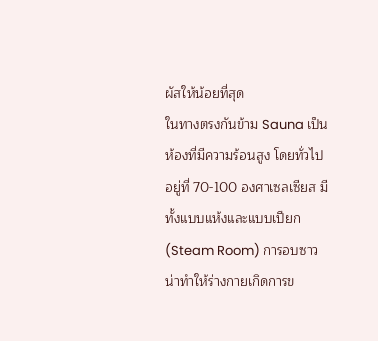ผัสให้น้อยที่สุด
ในทางตรงกันข้าม Sauna เป็นห้องที่มีความร้อนสูง โดยทั่วไปอยู่ที่ 70-100 องศาเซลเซียส มีทั้งแบบแห้งและแบบเปียก (Steam Room) การอบซาวน่าทำให้ร่างกายเกิดการข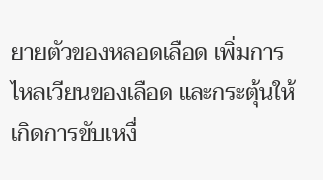ยายตัวของหลอดเลือด เพิ่มการไหลเวียนของเลือด และกระตุ้นให้เกิดการขับเหงื่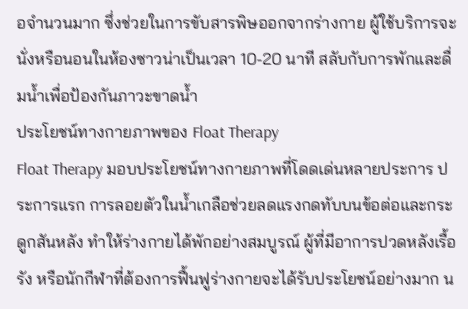อจำนวนมาก ซึ่งช่วยในการขับสารพิษออกจากร่างกาย ผู้ใช้บริการจะนั่งหรือนอนในห้องซาวน่าเป็นเวลา 10-20 นาที สลับกับการพักและดื่มน้ำเพื่อป้องกันภาวะขาดน้ำ
ประโยชน์ทางกายภาพของ Float Therapy
Float Therapy มอบประโยชน์ทางกายภาพที่โดดเด่นหลายประการ ประการแรก การลอยตัวในน้ำเกลือช่วยลดแรงกดทับบนข้อต่อและกระดูกสันหลัง ทำให้ร่างกายได้พักอย่างสมบูรณ์ ผู้ที่มีอาการปวดหลังเรื้อรัง หรือนักกีฬาที่ต้องการฟื้นฟูร่างกายจะได้รับประโยชน์อย่างมาก น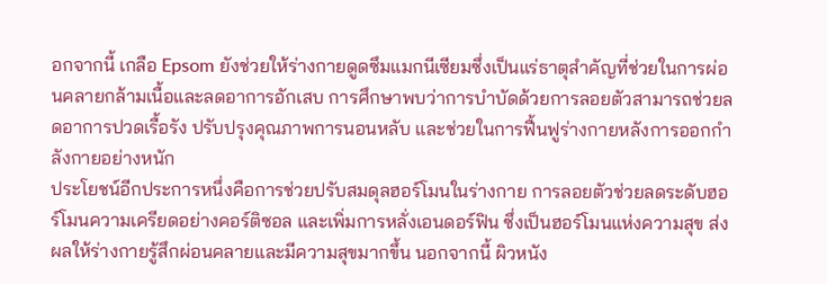อกจากนี้ เกลือ Epsom ยังช่วยให้ร่างกายดูดซึมแมกนีเซียมซึ่งเป็นแร่ธาตุสำคัญที่ช่วยในการผ่อนคลายกล้ามเนื้อและลดอาการอักเสบ การศึกษาพบว่าการบำบัดด้วยการลอยตัวสามารถช่วยลดอาการปวดเรื้อรัง ปรับปรุงคุณภาพการนอนหลับ และช่วยในการฟื้นฟูร่างกายหลังการออกกำลังกายอย่างหนัก
ประโยชน์อีกประการหนึ่งคือการช่วยปรับสมดุลฮอร์โมนในร่างกาย การลอยตัวช่วยลดระดับฮอร์โมนความเครียดอย่างคอร์ติซอล และเพิ่มการหลั่งเอนดอร์ฟิน ซึ่งเป็นฮอร์โมนแห่งความสุข ส่งผลให้ร่างกายรู้สึกผ่อนคลายและมีความสุขมากขึ้น นอกจากนี้ ผิวหนัง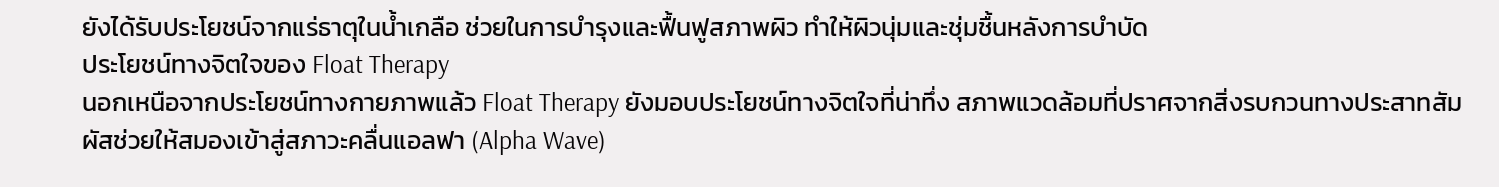ยังได้รับประโยชน์จากแร่ธาตุในน้ำเกลือ ช่วยในการบำรุงและฟื้นฟูสภาพผิว ทำให้ผิวนุ่มและชุ่มชื้นหลังการบำบัด
ประโยชน์ทางจิตใจของ Float Therapy
นอกเหนือจากประโยชน์ทางกายภาพแล้ว Float Therapy ยังมอบประโยชน์ทางจิตใจที่น่าทึ่ง สภาพแวดล้อมที่ปราศจากสิ่งรบกวนทางประสาทสัมผัสช่วยให้สมองเข้าสู่สภาวะคลื่นแอลฟา (Alpha Wave)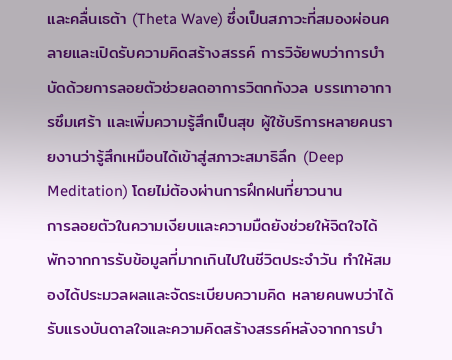และคลื่นเธต้า (Theta Wave) ซึ่งเป็นสภาวะที่สมองผ่อนคลายและเปิดรับความคิดสร้างสรรค์ การวิจัยพบว่าการบำบัดด้วยการลอยตัวช่วยลดอาการวิตกกังวล บรรเทาอาการซึมเศร้า และเพิ่มความรู้สึกเป็นสุข ผู้ใช้บริการหลายคนรายงานว่ารู้สึกเหมือนได้เข้าสู่สภาวะสมาธิลึก (Deep Meditation) โดยไม่ต้องผ่านการฝึกฝนที่ยาวนาน
การลอยตัวในความเงียบและความมืดยังช่วยให้จิตใจได้พักจากการรับข้อมูลที่มากเกินไปในชีวิตประจำวัน ทำให้สมองได้ประมวลผลและจัดระเบียบความคิด หลายคนพบว่าได้รับแรงบันดาลใจและความคิดสร้างสรรค์หลังจากการบำ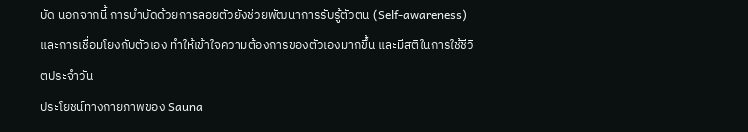บัด นอกจากนี้ การบำบัดด้วยการลอยตัวยังช่วยพัฒนาการรับรู้ตัวตน (Self-awareness) และการเชื่อมโยงกับตัวเอง ทำให้เข้าใจความต้องการของตัวเองมากขึ้น และมีสติในการใช้ชีวิตประจำวัน
ประโยชน์ทางกายภาพของ Sauna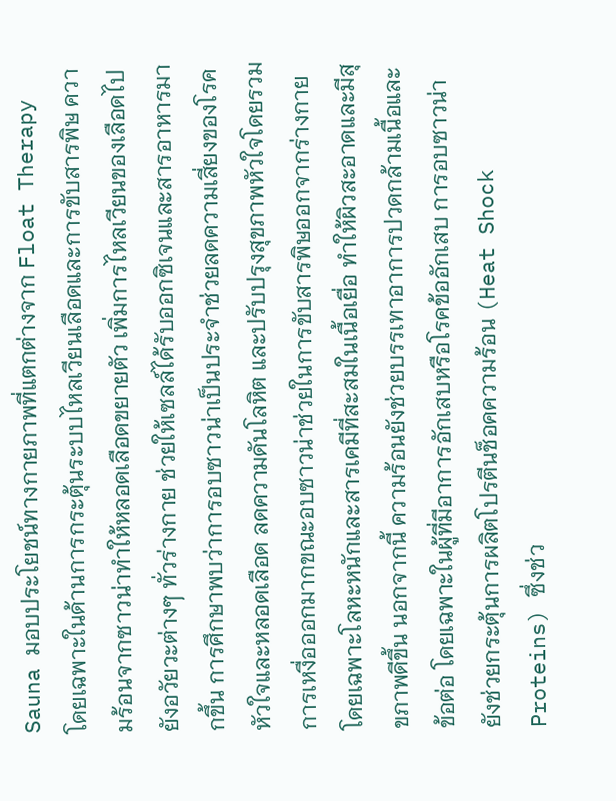Sauna มอบประโยชน์ทางกายภาพที่แตกต่างจาก Float Therapy โดยเฉพาะในด้านการกระตุ้นระบบไหลเวียนเลือดและการขับสารพิษ ความร้อนจากซาวน่าทำให้หลอดเลือดขยายตัว เพิ่มการไหลเวียนของเลือดไปยังอวัยวะต่างๆ ทั่วร่างกาย ช่วยให้เซลล์ได้รับออกซิเจนและสารอาหารมากขึ้น การศึกษาพบว่าการอบซาวน่าเป็นประจำช่วยลดความเสี่ยงของโรคหัวใจและหลอดเลือด ลดความดันโลหิต และปรับปรุงสุขภาพหัวใจโดยรวม
การเหงื่อออกมากขณะอบซาวน่าช่วยในการขับสารพิษออกจากร่างกาย โดยเฉพาะโลหะหนักและสารเคมีที่สะสมในเนื้อเยื่อ ทำให้ผิวสะอาดและมีสุขภาพดีขึ้น นอกจากนี้ ความร้อนยังช่วยบรรเทาอาการปวดกล้ามเนื้อและข้อต่อ โดยเฉพาะในผู้ที่มีอาการอักเสบหรือโรคข้ออักเสบ การอบซาวน่ายังช่วยกระตุ้นการผลิตโปรตีนช็อคความร้อน (Heat Shock Proteins) ซึ่งช่ว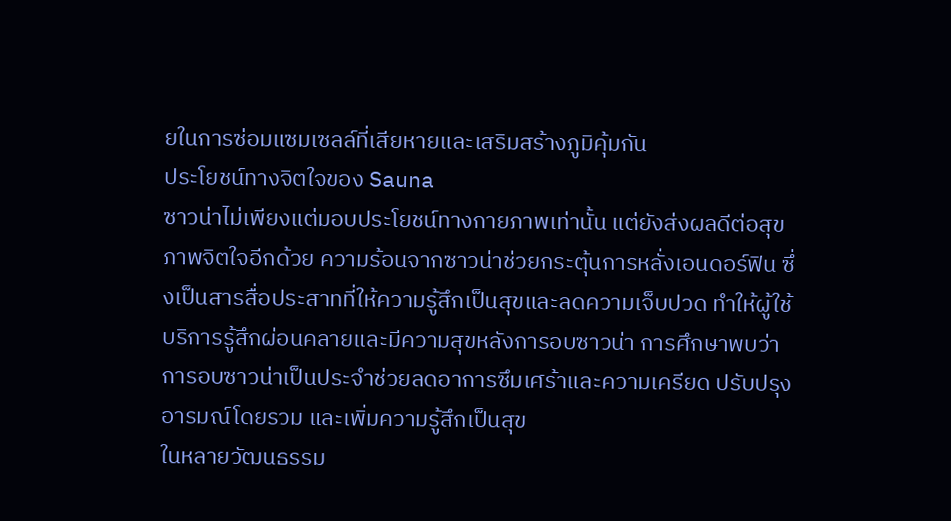ยในการซ่อมแซมเซลล์ที่เสียหายและเสริมสร้างภูมิคุ้มกัน
ประโยชน์ทางจิตใจของ Sauna
ซาวน่าไม่เพียงแต่มอบประโยชน์ทางกายภาพเท่านั้น แต่ยังส่งผลดีต่อสุขภาพจิตใจอีกด้วย ความร้อนจากซาวน่าช่วยกระตุ้นการหลั่งเอนดอร์ฟิน ซึ่งเป็นสารสื่อประสาทที่ให้ความรู้สึกเป็นสุขและลดความเจ็บปวด ทำให้ผู้ใช้บริการรู้สึกผ่อนคลายและมีความสุขหลังการอบซาวน่า การศึกษาพบว่าการอบซาวน่าเป็นประจำช่วยลดอาการซึมเศร้าและความเครียด ปรับปรุงอารมณ์โดยรวม และเพิ่มความรู้สึกเป็นสุข
ในหลายวัฒนธรรม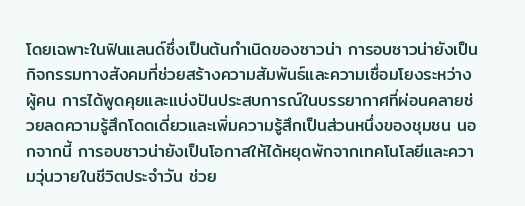โดยเฉพาะในฟินแลนด์ซึ่งเป็นต้นกำเนิดของซาวน่า การอบซาวน่ายังเป็นกิจกรรมทางสังคมที่ช่วยสร้างความสัมพันธ์และความเชื่อมโยงระหว่างผู้คน การได้พูดคุยและแบ่งปันประสบการณ์ในบรรยากาศที่ผ่อนคลายช่วยลดความรู้สึกโดดเดี่ยวและเพิ่มความรู้สึกเป็นส่วนหนึ่งของชุมชน นอกจากนี้ การอบซาวน่ายังเป็นโอกาสให้ได้หยุดพักจากเทคโนโลยีและความวุ่นวายในชีวิตประจำวัน ช่วย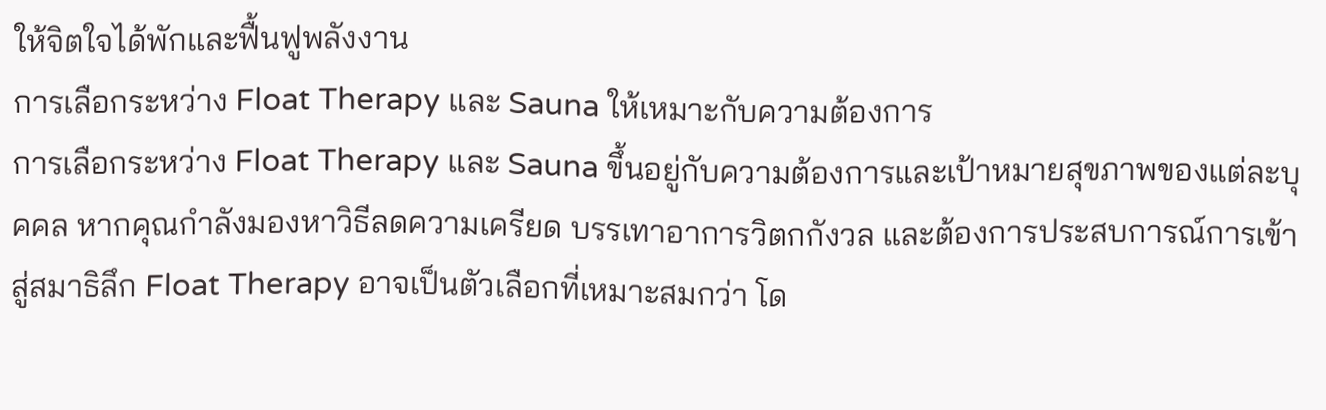ให้จิตใจได้พักและฟื้นฟูพลังงาน
การเลือกระหว่าง Float Therapy และ Sauna ให้เหมาะกับความต้องการ
การเลือกระหว่าง Float Therapy และ Sauna ขึ้นอยู่กับความต้องการและเป้าหมายสุขภาพของแต่ละบุคคล หากคุณกำลังมองหาวิธีลดความเครียด บรรเทาอาการวิตกกังวล และต้องการประสบการณ์การเข้าสู่สมาธิลึก Float Therapy อาจเป็นตัวเลือกที่เหมาะสมกว่า โด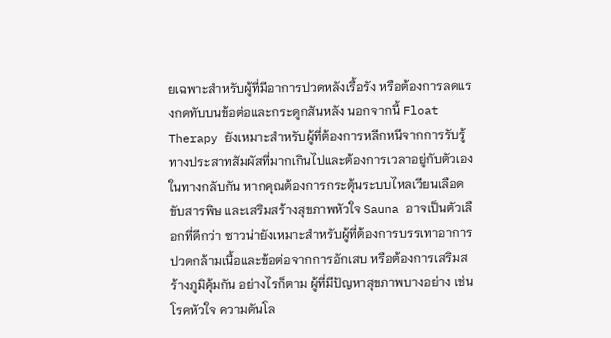ยเฉพาะสำหรับผู้ที่มีอาการปวดหลังเรื้อรัง หรือต้องการลดแรงกดทับบนข้อต่อและกระดูกสันหลัง นอกจากนี้ Float Therapy ยังเหมาะสำหรับผู้ที่ต้องการหลีกหนีจากการรับรู้ทางประสาทสัมผัสที่มากเกินไปและต้องการเวลาอยู่กับตัวเอง
ในทางกลับกัน หากคุณต้องการกระตุ้นระบบไหลเวียนเลือด ขับสารพิษ และเสริมสร้างสุขภาพหัวใจ Sauna อาจเป็นตัวเลือกที่ดีกว่า ซาวน่ายังเหมาะสำหรับผู้ที่ต้องการบรรเทาอาการปวดกล้ามเนื้อและข้อต่อจากการอักเสบ หรือต้องการเสริมสร้างภูมิคุ้มกัน อย่างไรก็ตาม ผู้ที่มีปัญหาสุขภาพบางอย่าง เช่น โรคหัวใจ ความดันโล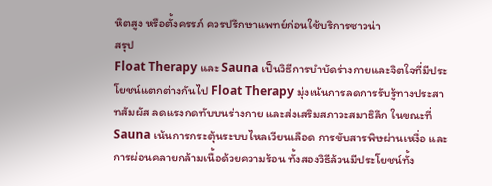หิตสูง หรือตั้งครรภ์ ควรปรึกษาแพทย์ก่อนใช้บริการซาวน่า
สรุป
Float Therapy และ Sauna เป็นวิธีการบำบัดร่างกายและจิตใจที่มีประโยชน์แตกต่างกันไป Float Therapy มุ่งเน้นการลดการรับรู้ทางประสาทสัมผัส ลดแรงกดทับบนร่างกาย และส่งเสริมสภาวะสมาธิลึก ในขณะที่ Sauna เน้นการกระตุ้นระบบไหลเวียนเลือด การขับสารพิษผ่านเหงื่อ และการผ่อนคลายกล้ามเนื้อด้วยความร้อน ทั้งสองวิธีล้วนมีประโยชน์ทั้ง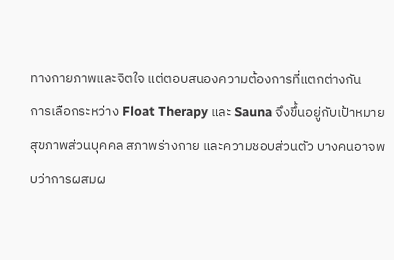ทางกายภาพและจิตใจ แต่ตอบสนองความต้องการที่แตกต่างกัน
การเลือกระหว่าง Float Therapy และ Sauna จึงขึ้นอยู่กับเป้าหมายสุขภาพส่วนบุคคล สภาพร่างกาย และความชอบส่วนตัว บางคนอาจพบว่าการผสมผ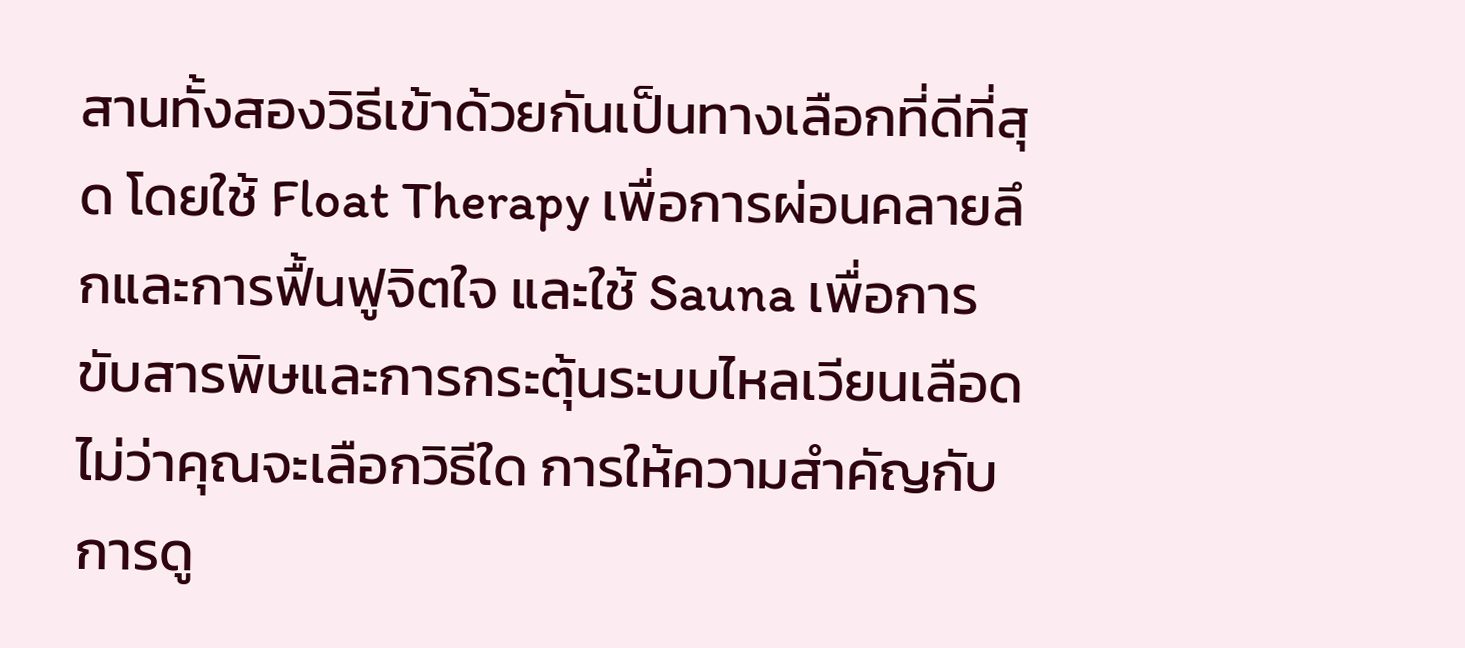สานทั้งสองวิธีเข้าด้วยกันเป็นทางเลือกที่ดีที่สุด โดยใช้ Float Therapy เพื่อการผ่อนคลายลึกและการฟื้นฟูจิตใจ และใช้ Sauna เพื่อการขับสารพิษและการกระตุ้นระบบไหลเวียนเลือด ไม่ว่าคุณจะเลือกวิธีใด การให้ความสำคัญกับการดู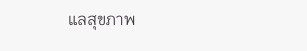แลสุขภาพ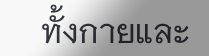ทั้งกายและ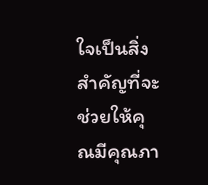ใจเป็นสิ่งสำคัญที่จะช่วยให้คุณมีคุณภา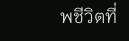พชีวิตที่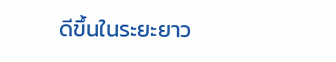ดีขึ้นในระยะยาว